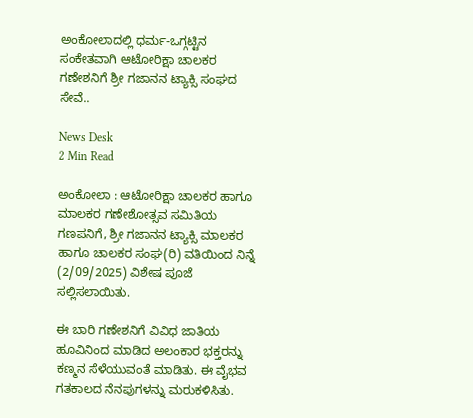ಅಂಕೋಲಾದಲ್ಲಿ ಧರ್ಮ-ಒಗ್ಗಟ್ಟಿನ ಸಂಕೇತವಾಗಿ ಆಟೋರಿಕ್ಷಾ ಚಾಲಕರ ಗಣೇಶನಿಗೆ ಶ್ರೀ ಗಜಾನನ ಟ್ಯಾಕ್ಸಿ ಸಂಘದ ಸೇವೆ..

News Desk
2 Min Read

ಅಂಕೋಲಾ : ಆಟೋರಿಕ್ಷಾ ಚಾಲಕರ ಹಾಗೂ ಮಾಲಕರ ಗಣೇಶೋತ್ಸವ ಸಮಿತಿಯ ಗಣಪನಿಗೆ, ಶ್ರೀ ಗಜಾನನ ಟ್ಯಾಕ್ಸಿ ಮಾಲಕರ ಹಾಗೂ ಚಾಲಕರ ಸಂಘ(ರಿ) ವತಿಯಿಂದ ನಿನ್ನೆ (2/09/2025) ವಿಶೇಷ ಪೂಜೆ ಸಲ್ಲಿಸಲಾಯಿತು.

ಈ ಬಾರಿ ಗಣೇಶನಿಗೆ ವಿವಿಧ ಜಾತಿಯ ಹೂವಿನಿಂದ ಮಾಡಿದ ಅಲಂಕಾರ ಭಕ್ತರನ್ನು ಕಣ್ಮನ ಸೆಳೆಯುವಂತೆ ಮಾಡಿತು. ಈ ವೈಭವ ಗತಕಾಲದ ನೆನಪುಗಳನ್ನು ಮರುಕಳಿಸಿತು.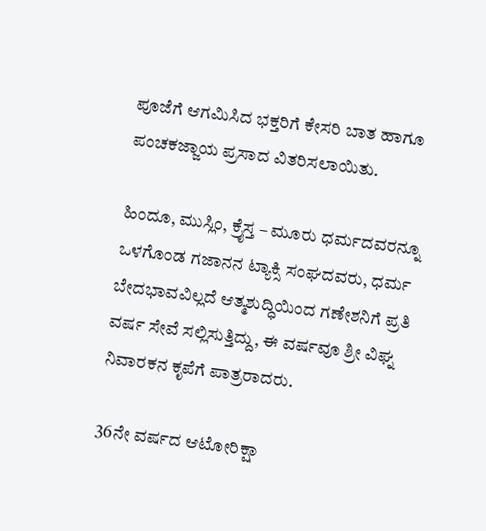ಪೂಜೆಗೆ ಆಗಮಿಸಿದ ಭಕ್ತರಿಗೆ ಕೇಸರಿ ಬಾತ ಹಾಗೂ ಪಂಚಕಜ್ಜಾಯ ಪ್ರಸಾದ ವಿತರಿಸಲಾಯಿತು.

ಹಿಂದೂ, ಮುಸ್ಲಿಂ, ಕ್ರೈಸ್ತ – ಮೂರು ಧರ್ಮದವರನ್ನೂ ಒಳಗೊಂಡ ಗಜಾನನ ಟ್ಯಾಕ್ಸಿ ಸಂಘದವರು, ಧರ್ಮ ಬೇದಭಾವವಿಲ್ಲದೆ ಆತ್ಮಶುದ್ಧಿಯಿಂದ ಗಣೇಶನಿಗೆ ಪ್ರತಿ ವರ್ಷ ಸೇವೆ ಸಲ್ಲಿಸುತ್ತಿದ್ದು, ಈ ವರ್ಷವೂ ಶ್ರೀ ವಿಘ್ನ ನಿವಾರಕನ ಕೃಪೆಗೆ ಪಾತ್ರರಾದರು.

36ನೇ ವರ್ಷದ ಆಟೋರಿಕ್ಷಾ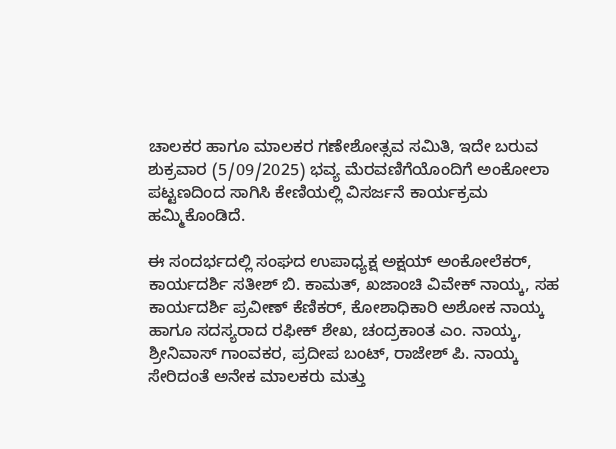ಚಾಲಕರ ಹಾಗೂ ಮಾಲಕರ ಗಣೇಶೋತ್ಸವ ಸಮಿತಿ, ಇದೇ ಬರುವ ಶುಕ್ರವಾರ (5/09/2025) ಭವ್ಯ ಮೆರವಣಿಗೆಯೊಂದಿಗೆ ಅಂಕೋಲಾ ಪಟ್ಟಣದಿಂದ ಸಾಗಿಸಿ ಕೇಣಿಯಲ್ಲಿ ವಿಸರ್ಜನೆ ಕಾರ್ಯಕ್ರಮ ಹಮ್ಮಿಕೊಂಡಿದೆ.

ಈ ಸಂದರ್ಭದಲ್ಲಿ ಸಂಘದ ಉಪಾಧ್ಯಕ್ಷ ಅಕ್ಷಯ್ ಅಂಕೋಲೆಕರ್, ಕಾರ್ಯದರ್ಶಿ ಸತೀಶ್ ಬಿ. ಕಾಮತ್, ಖಜಾಂಚಿ ವಿವೇಕ್ ನಾಯ್ಕ, ಸಹ ಕಾರ್ಯದರ್ಶಿ ಪ್ರವೀಣ್ ಕೆಣಿಕರ್, ಕೋಶಾಧಿಕಾರಿ ಅಶೋಕ ನಾಯ್ಕ ಹಾಗೂ ಸದಸ್ಯರಾದ ರಫೀಕ್ ಶೇಖ, ಚಂದ್ರಕಾಂತ ಎಂ. ನಾಯ್ಕ, ಶ್ರೀನಿವಾಸ್ ಗಾಂವಕರ, ಪ್ರದೀಪ ಬಂಟ್, ರಾಜೇಶ್ ಪಿ. ನಾಯ್ಕ ಸೇರಿದಂತೆ ಅನೇಕ ಮಾಲಕರು ಮತ್ತು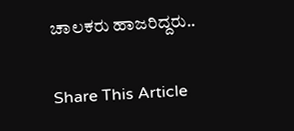ಚಾಲಕರು ಹಾಜರಿದ್ದರು..

Share This Article